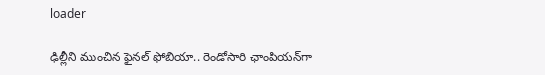loader

ఢిల్లీని ముంచిన ఫైనల్ ఫోబియా.. రెండోసారి ఛాంపియన్‌గా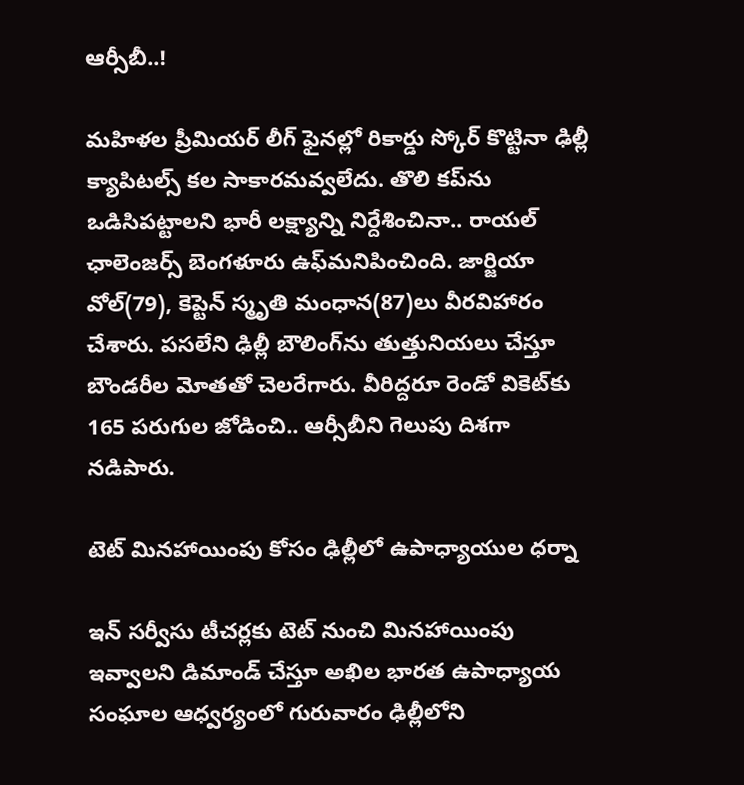ఆర్సీబీ..!

మహిళల ప్రీమియర్ లీగ్‌ ఫైనల్లో రికార్డు స్కోర్ కొట్టినా ఢిల్లీ క్యాపిటల్స్ కల సాకారమవ్వలేదు. తొలి కప్‌ను ఒడిసిపట్టాలని భారీ లక్ష్యాన్ని నిర్దేశించినా.. రాయల్ ఛాలెంజర్స్ బెంగళూరు ఉఫ్‌మనిపించింది. జార్జియా వోల్(79), కెప్టెన్ స్మృతి మంధాన(87)లు వీరవిహారం చేశారు. పసలేని ఢిల్లీ బౌలింగ్‌ను తుత్తునియలు చేస్తూ బౌండరీల మోతతో చెలరేగారు. వీరిద్దరూ రెండో వికెట్‌కు 165 పరుగుల జోడించి.. ఆర్సీబీని గెలుపు దిశగా నడిపారు.

టెట్ మినహాయింపు కోసం ఢిల్లీలో ఉపాధ్యాయుల ధర్నా

ఇన్ సర్వీసు టీచర్లకు టెట్ నుంచి మినహాయింపు ఇవ్వాలని డిమాండ్ చేస్తూ అఖిల భారత ఉపాధ్యాయ సంఘాల ఆధ్వర్యంలో గురువారం ఢిల్లీలోని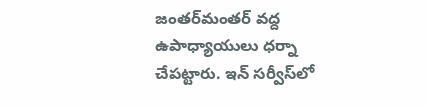జంతర్‌మంతర్ వద్ద ఉపాధ్యాయులు ధర్నా చేపట్టారు. ఇన్ సర్వీస్‌లో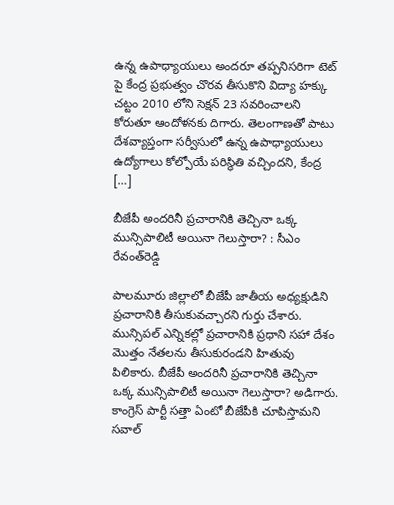ఉన్న ఉపాధ్యాయులు అందరూ తప్పనిసరిగా టెట్ పై కేంద్ర ప్రభుత్వం చొరవ తీసుకొని విద్యా హక్కు చట్టం 2010 లోని సెక్షన్ 23 సవరించాలని కోరుతూ ఆందోళనకు దిగారు. తెలంగాణతో పాటు దేశవ్యాప్తంగా సర్వీసులో ఉన్న ఉపాధ్యాయులు ఉద్యోగాలు కోల్పోయే పరిస్థితి వచ్చిందని, కేంద్ర […]

బీజేపీ అందరినీ ప్రచారానికి తెచ్చినా ఒక్క మున్సిపాలిటీ అయినా గెలుస్తారా? : సీఎం రేవంత్‌రెడ్డి

పాలమూరు జిల్లాలో బీజేపీ జాతీయ అధ్యక్షుడిని ప్రచారానికి తీసుకువచ్చారని గుర్తు చేశారు. మున్సిపల్‌ ఎన్నికల్లో ప్రచారానికి ప్రధాని సహా దేశం మొత్తం నేతలను తీసుకురండని హితువు పిలికారు. బీజేపీ అందరినీ ప్రచారానికి తెచ్చినా ఒక్క మున్సిపాలిటీ అయినా గెలుస్తారా? అడిగారు. కాంగ్రెస్‌ పార్టీ సత్తా ఏంటో బీజేపీకి చూపిస్తామని సవాల్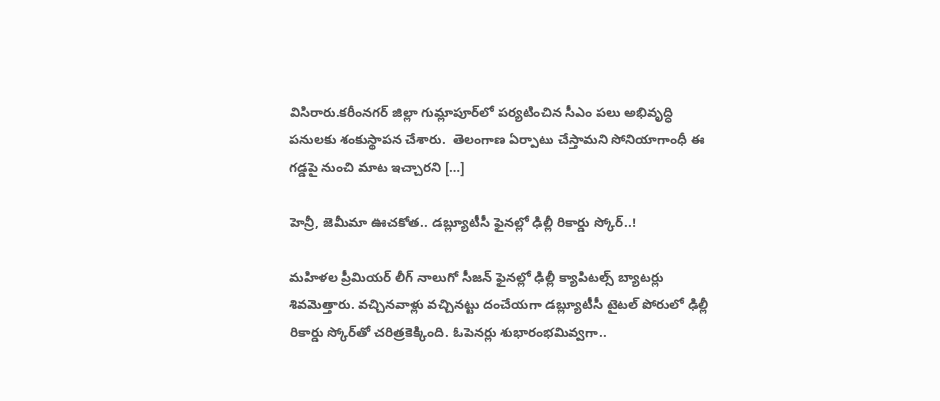విసిరారు.కరీంనగర్‌ జిల్లా గుమ్లాపూర్‌లో పర్యటించిన సీఎం పలు అభివృద్ధి పనులకు శంకుస్థాపన చేశారు.  తెలంగాణ ఏర్పాటు చేస్తామని సోనియాగాంధీ ఈ గడ్డపై నుంచి మాట ఇచ్చారని […]

హెన్రీ, జెమీమా ఊచకోత.. డబ్ల్యూటీసీ ఫైనల్లో ఢిల్లీ రికార్డు స్కోర్..!

మహిళల ప్రీమియర్ లీగ్‌ నాలుగో సీజన్‌ ఫైనల్లో ఢిల్లీ క్యాపిటల్స్ బ్యాటర్లు శివమెత్తారు. వచ్చినవాళ్లు వచ్చినట్టు దంచేయగా డబ్ల్యూటీసీ టైటల్ పోరులో ఢిల్లీ రికార్డు స్కోర్‌తో చరిత్రకెక్కింది. ఓపెనర్లు శుభారంభమివ్వగా..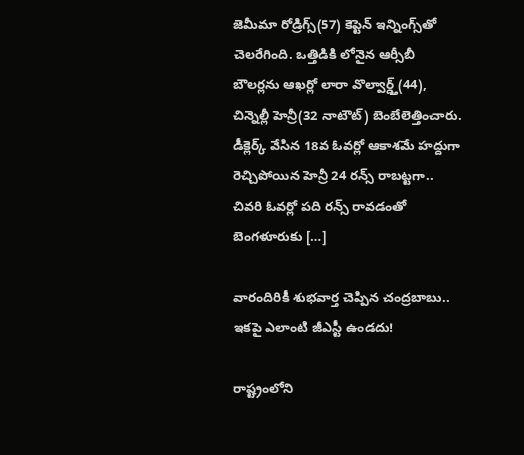జెమీమా రోడ్రిగ్స్(57) కెప్టెన్ ఇన్నింగ్స్‌తో చెలరేగింది. ఒత్తిడికి లోనైన ఆర్సీబీ బౌలర్లను ఆఖర్లో లారా వొల్వార్డ్త్‌(44), చిన్నెల్లీ హెన్రీ(32 నాటౌట్) బెంబేలెత్తించారు. డీక్లెర్క్ వేసిన 18వ ఓవర్లో ఆకాశమే హద్దుగా రెచ్చిపోయిన హెన్రీ 24 రన్స్ రాబట్టగా.. చివరి ఓవర్లో పది రన్స్ రావడంతో బెంగళూరుకు […]

వారందిరికీ శుభవార్త చెప్పిన చంద్రబాబు.. ఇకపై ఎలాంటి జీఎస్టీ ఉండదు!

రాష్ట్రంలోని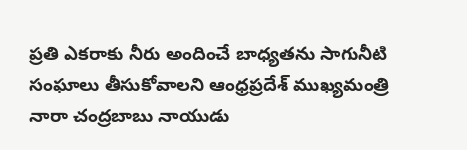ప్రతి ఎకరాకు నీరు అందించే బాధ్యతను సాగునీటి సంఘాలు తీసుకోవాలని ఆంధ్రప్రదేశ్ ముఖ్యమంత్రి నారా చంద్రబాబు నాయుడు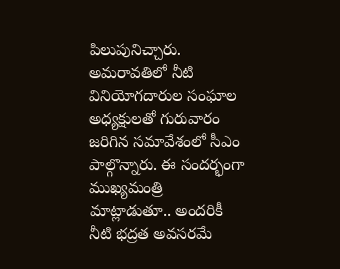పిలుపునిచ్చారు. అమరావతిలో నీటి వినియోగదారుల సంఘాల అధ్యక్షులతో గురువారం జరిగిన సమావేశంలో సీఎం పాల్గొన్నారు. ఈ సందర్భంగా ముఖ్యమంత్రి మాట్లాడుతూ.. అందరికీ నీటి భద్రత అవసరమే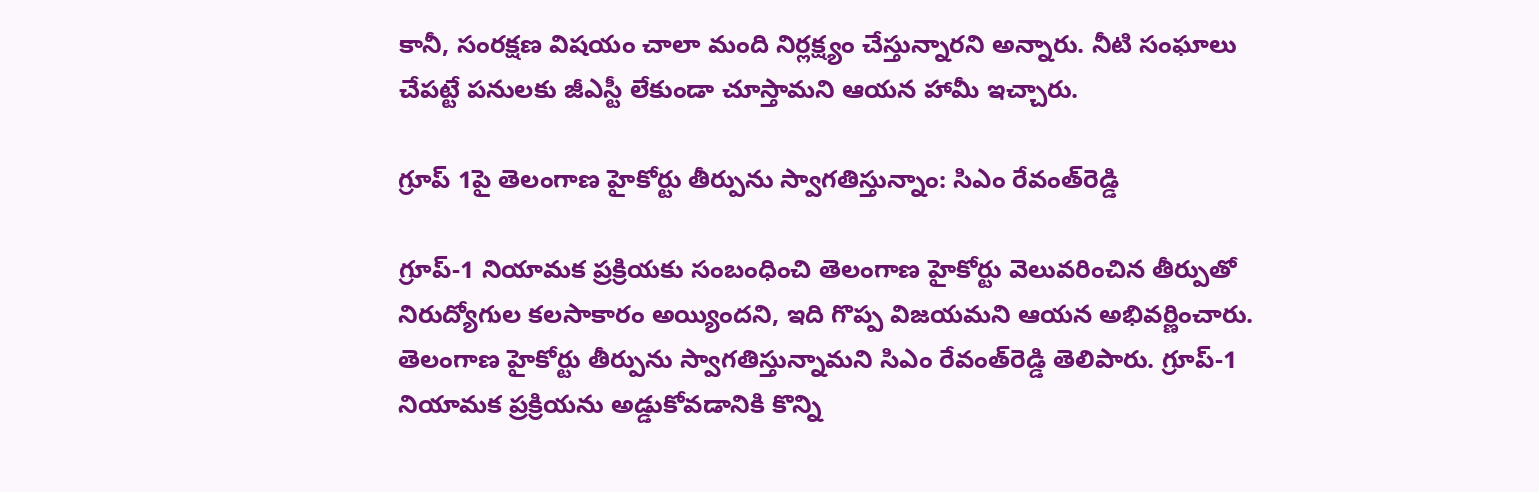కానీ, సంరక్షణ విషయం చాలా మంది నిర్లక్ష్యం చేస్తున్నారని అన్నారు. నీటి సంఘాలు చేపట్టే పనులకు జీఎస్టీ లేకుండా చూస్తామని ఆయన హామీ ఇచ్చారు.

గ్రూప్ 1పై తెలంగాణ హైకోర్టు తీర్పును స్వాగతిస్తున్నాం: సిఎం రేవంత్‌రెడ్డి

గ్రూప్-1 నియామక ప్రక్రియకు సంబంధించి తెలంగాణ హైకోర్టు వెలువరించిన తీర్పుతో నిరుద్యోగుల కలసాకారం అయ్యిందని, ఇది గొప్ప విజయమని ఆయన అభివర్ణించారు. తెలంగాణ హైకోర్టు తీర్పును స్వాగతిస్తున్నామని సిఎం రేవంత్‌రెడ్డి తెలిపారు. గ్రూప్-1 నియామక ప్రక్రియను అడ్డుకోవడానికి కొన్ని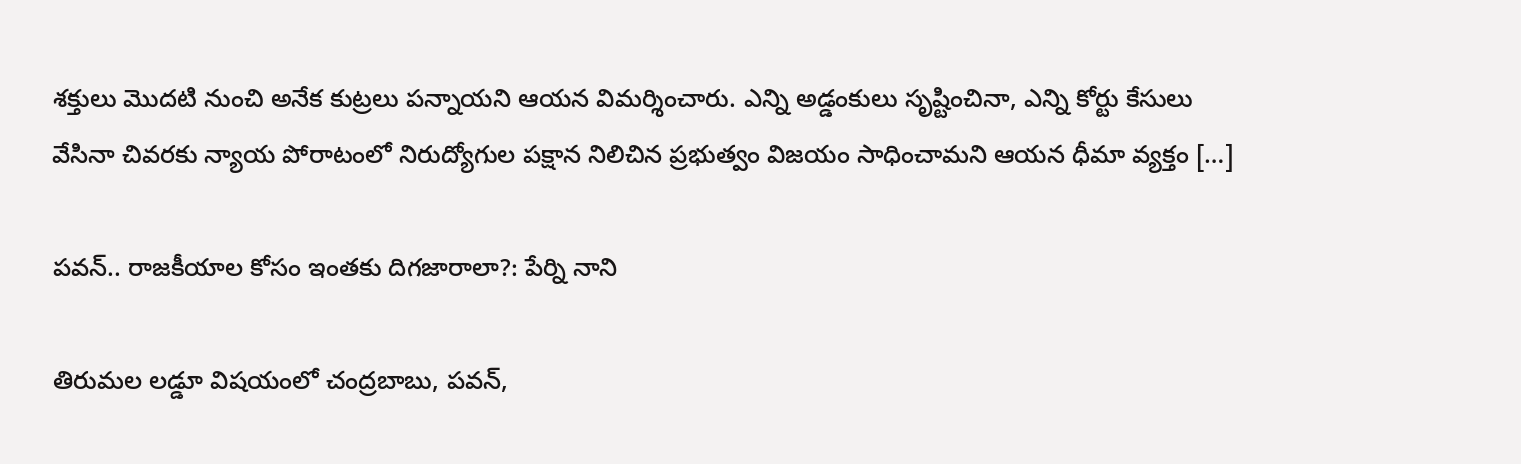శక్తులు మొదటి నుంచి అనేక కుట్రలు పన్నాయని ఆయన విమర్శించారు. ఎన్ని అడ్డంకులు సృష్టించినా, ఎన్ని కోర్టు కేసులు వేసినా చివరకు న్యాయ పోరాటంలో నిరుద్యోగుల పక్షాన నిలిచిన ప్రభుత్వం విజయం సాధించామని ఆయన ధీమా వ్యక్తం […]

పవన్.. రాజకీయాల కోసం ఇంతకు దిగజారాలా?: పేర్ని నాని

తిరుమల లడ్డూ విషయంలో చంద్రబాబు, పవన్,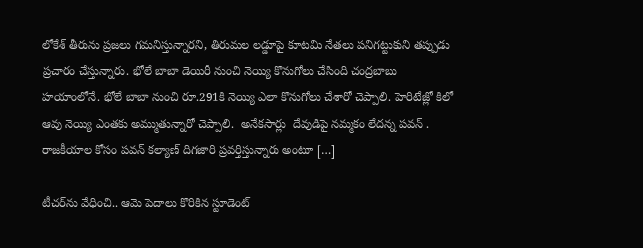లోకేశ్ తీరును ప్రజలు గమనిస్తున్నారని, తిరుమల లడ్డూపై కూటమి నేతలు పనిగట్టుకుని తప్పుడు ప్రచారం చేస్తున్నారు. భోలే బాబా డెయిరీ నుంచి నెయ్యి కొనుగోలు చేసింది చంద్రబాబు హయాంలోనే. భోలే బాబా నుంచి రూ.291కి నెయ్యి ఎలా కొనుగోలు చేశారో చెప్పాలి. హెరిటేజ్లో కిలో ఆవు నెయ్యి ఎంతకు అమ్ముతున్నారో చెప్పాలి.  అనేకసార్లు  దేవుడిపై నమ్మకం లేదన్న పవన్ . రాజకీయాల కోసం పవన్ కల్యాణ్ దిగజారి ప్రవర్తిస్తున్నారు అంటూ […]

టీచర్‌ను వేధించి.. ఆమె పెదాలు కొరికిన స్టూడెంట్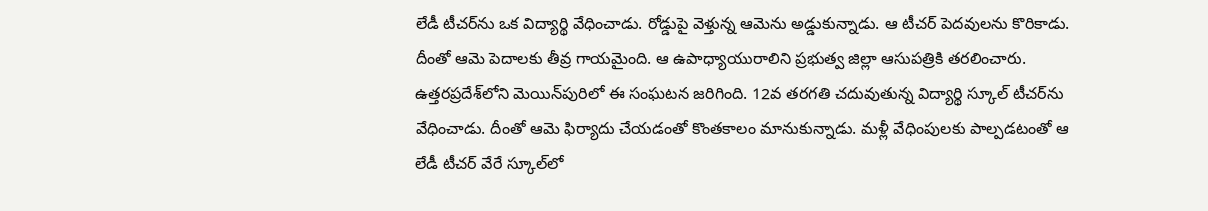లేడీ టీచర్‌ను ఒక విద్యార్థి వేధించాడు. రోడ్డుపై వెళ్తున్న ఆమెను అడ్డుకున్నాడు. ఆ టీచర్‌ పెదవులను కొరికాడు. దీంతో ఆమె పెదాలకు తీవ్ర గాయమైంది. ఆ ఉపాధ్యాయురాలిని ప్రభుత్వ జిల్లా ఆసుపత్రికి తరలించారు. ఉత్తరప్రదేశ్‌లోని మెయిన్‌పురిలో ఈ సంఘటన జరిగింది. 12వ తరగతి చదువుతున్న విద్యార్థి స్కూల్‌ టీచర్‌ను వేధించాడు. దీంతో ఆమె ఫిర్యాదు చేయడంతో కొంతకాలం మానుకున్నాడు. మళ్లీ వేధింపులకు పాల్పడటంతో ఆ లేడీ టీచర్‌ వేరే స్కూల్‌లో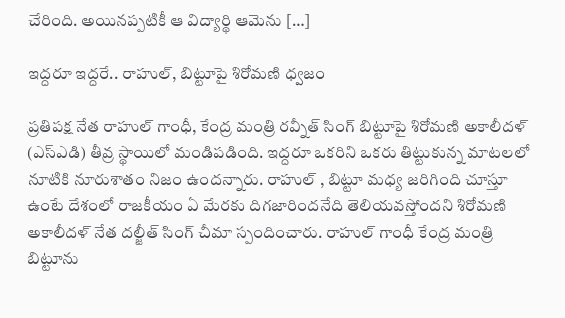చేరింది. అయినప్పటికీ ఆ విద్యార్థి ఆమెను […]

ఇద్దరూ ఇద్దరే.. రాహుల్, బిట్టూపై శిరోమణి ధ్వజం

ప్రతిపక్ష నేత రాహుల్ గాంధీ, కేంద్ర మంత్రి రవ్నీత్ సింగ్ బిట్టూపై శిరోమణి అకాలీదళ్ (ఎస్‌ఎడి) తీవ్ర స్థాయిలో మండిపడింది. ఇద్దరూ ఒకరిని ఒకరు తిట్టుకున్న మాటలలో నూటికి నూరుశాతం నిజం ఉందన్నారు. రాహుల్ , బిట్టూ మధ్య జరిగింది చూస్తూ ఉంటే దేశంలో రాజకీయం ఏ మేరకు దిగజారిందనేది తెలియవస్తోందని శిరోమణి అకాలీదళ్ నేత దల్జీత్ సింగ్ చీమా స్పందించారు. రాహుల్ గాంధీ కేంద్ర మంత్రి బిట్టూను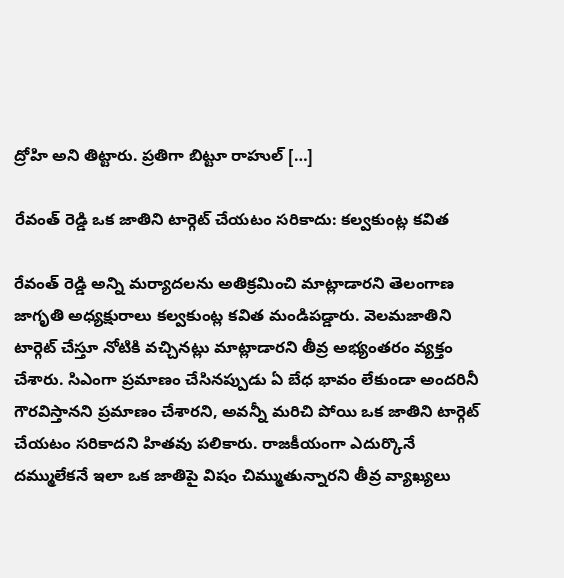ద్రోహి అని తిట్టారు. ప్రతిగా బిట్టూ రాహుల్ […]

రేవంత్ రెడ్డి ఒక జాతిని టార్గెట్ చేయటం సరికాదు: కల్వకుంట్ల కవిత

రేవంత్ రెడ్డి అన్ని మర్యాదలను అతిక్రమించి మాట్లాడారని తెలంగాణ జాగృతి అధ్యక్షురాలు కల్వకుంట్ల కవిత మండిపడ్డారు. వెలమజాతిని టార్గెట్ చేస్తూ నోటికి వచ్చినట్లు మాట్లాడారని తీవ్ర అభ్యంతరం వ్యక్తం చేశారు. సిఎంగా ప్రమాణం చేసినప్పుడు ఏ బేధ భావం లేకుండా అందరినీ గౌరవిస్తానని ప్రమాణం చేశారని, అవన్నీ మరిచి పోయి ఒక జాతిని టార్గెట్ చేయటం సరికాదని హితవు పలికారు. రాజకీయంగా ఎదుర్కొనే దమ్ములేకనే ఇలా ఒక జాతిపై విషం చిమ్ముతున్నారని తీవ్ర వ్యాఖ్యలు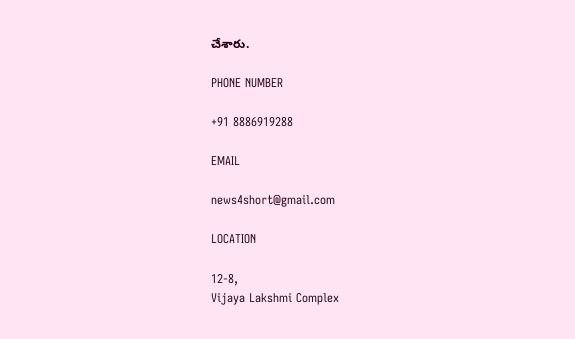చేశారు.

PHONE NUMBER

+91 8886919288

EMAIL

news4short@gmail.com

LOCATION

12-8,
Vijaya Lakshmi Complex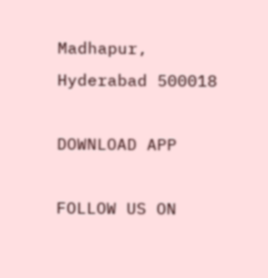Madhapur,
Hyderabad 500018

DOWNLOAD APP

FOLLOW US ON